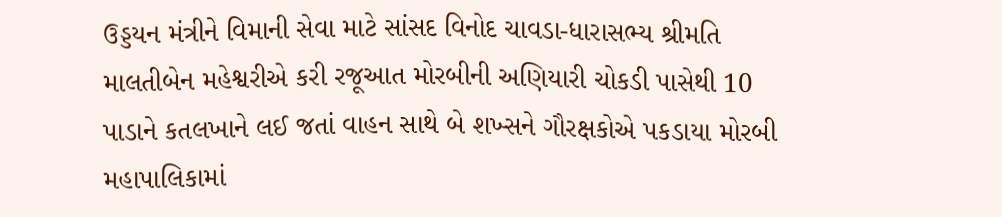ઉડ્ડયન મંત્રીને વિમાની સેવા માટે સાંસદ વિનોદ ચાવડા-ધારાસભ્ય શ્રીમતિ માલતીબેન મહેશ્વરીએ કરી રજૂઆત મોરબીની અણિયારી ચોકડી પાસેથી 10 પાડાને કતલખાને લઈ જતાં વાહન સાથે બે શખ્સને ગૌરક્ષકોએ પકડાયા મોરબી મહાપાલિકામાં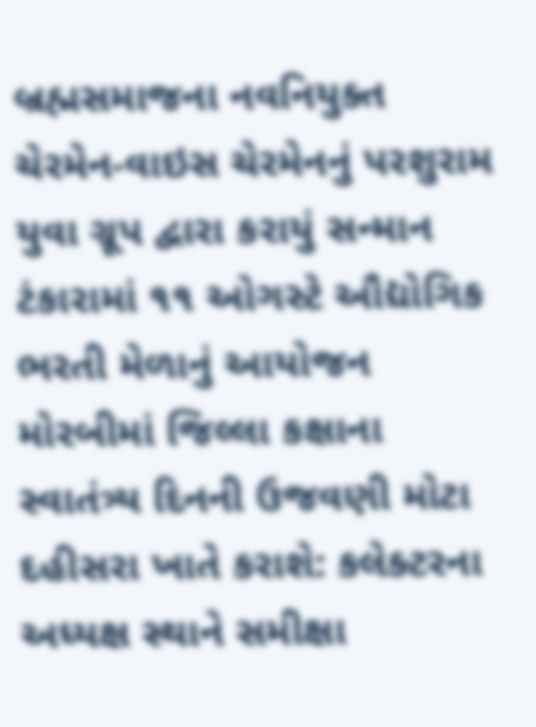બ્રહ્મસમાજના નવનિયુક્ત ચેરમેન-વાઇસ ચેરમેનનું પરશુરામ યુવા ગ્રૂપ દ્વારા કરાયું સન્માન ટંકારામાં ૧૧ ઓગસ્ટે ઔદ્યોગિક ભરતી મેળાનું આયોજન મોરબીમાં જિલ્લા કક્ષાના સ્વાતંત્ર્ય દિનની ઉજવણી મોટા દહીસરા ખાતે કરાશે: કલેક્ટરના અધ્યક્ષ સ્થાને સમીક્ષા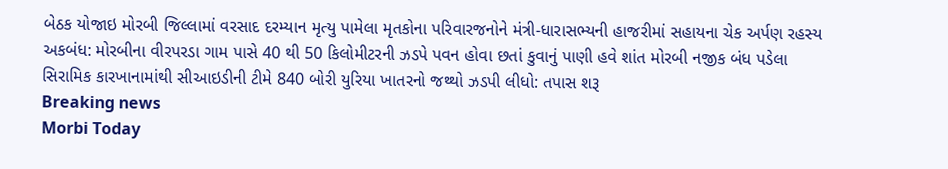બેઠક યોજાઇ મોરબી જિલ્લામાં વરસાદ દરમ્યાન મૃત્યુ પામેલા મૃતકોના પરિવારજનોને મંત્રી-ધારાસભ્યની હાજરીમાં સહાયના ચેક અર્પણ રહસ્ય અકબંધ: મોરબીના વીરપરડા ગામ પાસે 40 થી 50 કિલોમીટરની ઝડપે પવન હોવા છતાં કુવાનું પાણી હવે શાંત મોરબી નજીક બંધ પડેલા સિરામિક કારખાનામાંથી સીઆઇડીની ટીમે 840 બોરી યુરિયા ખાતરનો જથ્થો ઝડપી લીધો: તપાસ શરૂ
Breaking news
Morbi Today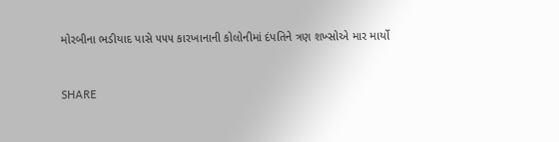મોરબીના ભડીયાદ પાસે ૫૫૫ કારખાનાની કોલોનીમાં દંપતિને ત્રણ શખ્સોએ માર માર્યો


SHARE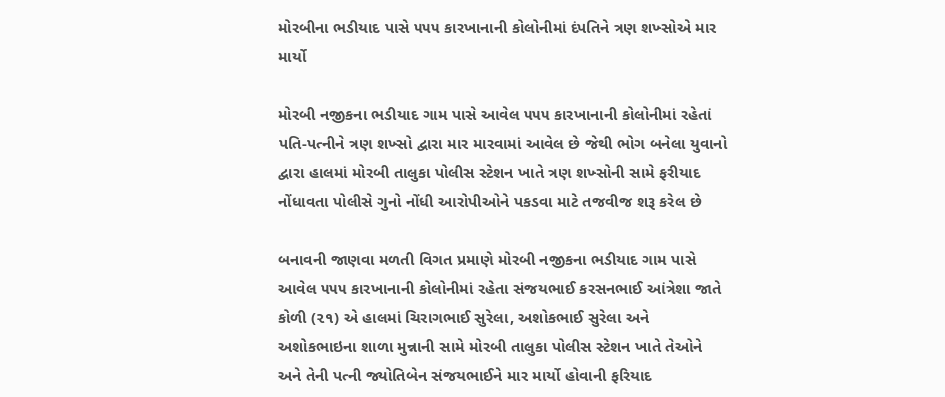મોરબીના ભડીયાદ પાસે ૫૫૫ કારખાનાની કોલોનીમાં દંપતિને ત્રણ શખ્સોએ માર માર્યો

મોરબી નજીકના ભડીયાદ ગામ પાસે આવેલ ૫૫૫ કારખાનાની કોલોનીમાં રહેતાં પતિ-પત્નીને ત્રણ શખ્સો દ્વારા માર મારવામાં આવેલ છે જેથી ભોગ બનેલા યુવાનો દ્વારા હાલમાં મોરબી તાલુકા પોલીસ સ્ટેશન ખાતે ત્રણ શખ્સોની સામે ફરીયાદ નોંધાવતા પોલીસે ગુનો નોંધી આરોપીઓને પકડવા માટે તજવીજ શરૂ કરેલ છે

બનાવની જાણવા મળતી વિગત પ્રમાણે મોરબી નજીકના ભડીયાદ ગામ પાસે આવેલ ૫૫૫ કારખાનાની કોલોનીમાં રહેતા સંજયભાઈ કરસનભાઈ આંત્રેશા જાતે કોળી (૨૧) એ હાલમાં ચિરાગભાઈ સુરેલા, અશોકભાઈ સુરેલા અને અશોકભાઇના શાળા મુન્નાની સામે મોરબી તાલુકા પોલીસ સ્ટેશન ખાતે તેઓને અને તેની પત્ની જ્યોતિબેન સંજયભાઈને માર માર્યો હોવાની ફરિયાદ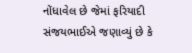નોંધાવેલ છે જેમાં ફરિયાદી સંજયભાઈએ જણાવ્યું છે કે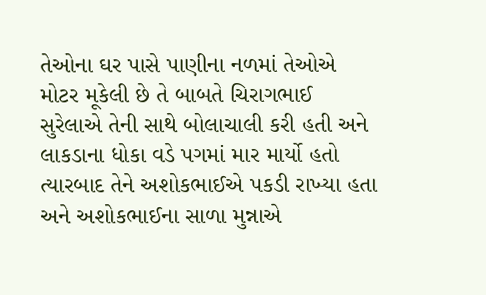તેઓના ઘર પાસે પાણીના નળમાં તેઓએ મોટર મૂકેલી છે તે બાબતે ચિરાગભાઈ સુરેલાએ તેની સાથે બોલાચાલી કરી હતી અને લાકડાના ધોકા વડે પગમાં માર માર્યો હતો ત્યારબાદ તેને અશોકભાઈએ પકડી રાખ્યા હતા અને અશોકભાઈના સાળા મુન્નાએ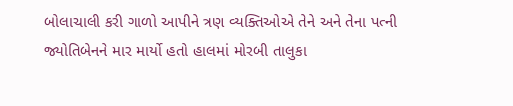બોલાચાલી કરી ગાળો આપીને ત્રણ વ્યક્તિઓએ તેને અને તેના પત્ની જ્યોતિબેનને માર માર્યો હતો હાલમાં મોરબી તાલુકા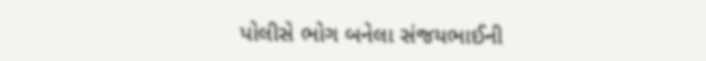પોલીસે ભોગ બનેલા સંજયભાઈની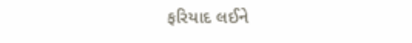ફરિયાદ લઈને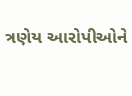ત્રણેય આરોપીઓને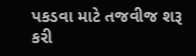પકડવા માટે તજવીજ શરૂ કરી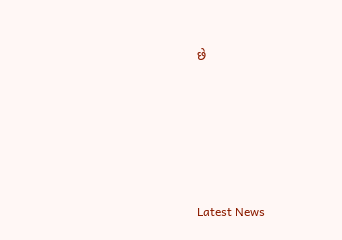છે






Latest News